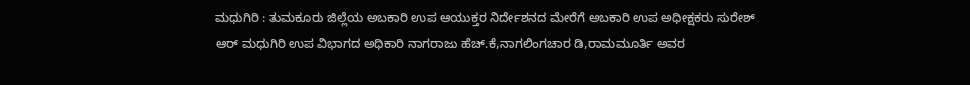ಮಧುಗಿರಿ : ತುಮಕೂರು ಜಿಲ್ಲೆಯ ಅಬಕಾರಿ ಉಪ ಆಯುಕ್ತರ ನಿರ್ದೇಶನದ ಮೇರೆಗೆ ಅಬಕಾರಿ ಉಪ ಅಧೀಕ್ಷಕರು ಸುರೇಶ್ ಆರ್ ಮಧುಗಿರಿ ಉಪ ವಿಭಾಗದ ಅಧಿಕಾರಿ ನಾಗರಾಜು ಹೆಚ್.ಕೆ,ನಾಗಲಿಂಗಚಾರ ಡಿ,ರಾಮಮೂರ್ತಿ ಅವರ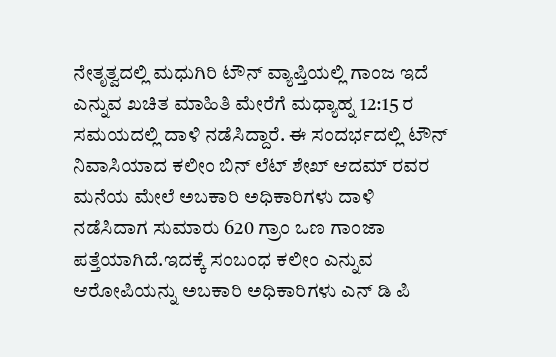ನೇತೃತ್ವದಲ್ಲಿ ಮಧುಗಿರಿ ಟೌನ್ ವ್ಯಾಪ್ತಿಯಲ್ಲಿ ಗಾಂಜ ಇದೆ ಎನ್ನುವ ಖಚಿತ ಮಾಹಿತಿ ಮೇರೆಗೆ ಮಧ್ಯಾಹ್ನ 12:15 ರ ಸಮಯದಲ್ಲಿ ದಾಳಿ ನಡೆಸಿದ್ದಾರೆ. ಈ ಸಂದರ್ಭದಲ್ಲಿ ಟೌನ್ ನಿವಾಸಿಯಾದ ಕಲೀಂ ಬಿನ್ ಲೆಟ್ ಶೇಖ್ ಆದಮ್ ರವರ ಮನೆಯ ಮೇಲೆ ಅಬಕಾರಿ ಅಧಿಕಾರಿಗಳು ದಾಳಿ ನಡೆಸಿದಾಗ ಸುಮಾರು 620 ಗ್ರಾಂ ಒಣ ಗಾಂಜಾ ಪತ್ತೆಯಾಗಿದೆ.ಇದಕ್ಕೆ ಸಂಬಂಧ ಕಲೀಂ ಎನ್ನುವ ಆರೋಪಿಯನ್ನು ಅಬಕಾರಿ ಅಧಿಕಾರಿಗಳು ಎನ್ ಡಿ ಪಿ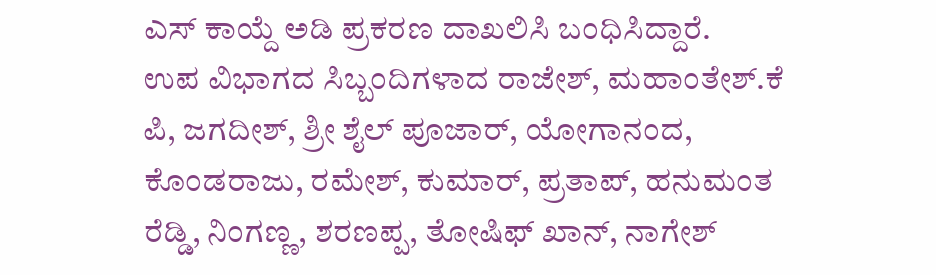ಎಸ್ ಕಾಯ್ದೆ ಅಡಿ ಪ್ರಕರಣ ದಾಖಲಿಸಿ ಬಂಧಿಸಿದ್ದಾರೆ.
ಉಪ ವಿಭಾಗದ ಸಿಬ್ಬಂದಿಗಳಾದ ರಾಜೇಶ್, ಮಹಾಂತೇಶ್.ಕೆ ಪಿ, ಜಗದೀಶ್, ಶ್ರೀ ಶೈಲ್ ಪೂಜಾರ್, ಯೋಗಾನಂದ, ಕೊಂಡರಾಜು, ರಮೇಶ್, ಕುಮಾರ್, ಪ್ರತಾಪ್, ಹನುಮಂತ ರೆಡ್ಡಿ, ನಿಂಗಣ್ಣ, ಶರಣಪ್ಪ, ತೋಷಿಫ್ ಖಾನ್, ನಾಗೇಶ್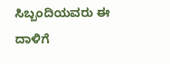ಸಿಬ್ಬಂದಿಯವರು ಈ ದಾಳಿಗೆ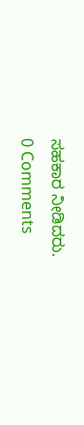ಸಹಕಾರ ನೀಡಿದರು.
0 Comments